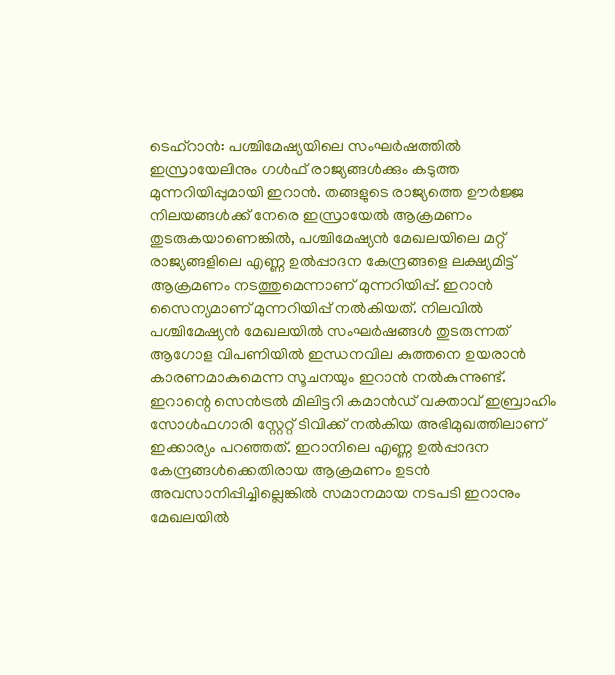ടെഹ്റാൻ: പശ്ചിമേഷ്യയിലെ സംഘർഷത്തിൽ ഇസ്രായേലിനും ഗൾഫ് രാജ്യങ്ങൾക്കും കടുത്ത മുന്നറിയിപ്പുമായി ഇറാൻ. തങ്ങളുടെ രാജ്യത്തെ ഊർജ്ജ നിലയങ്ങൾക്ക് നേരെ ഇസ്രായേൽ ആക്രമണം തുടരുകയാണെങ്കിൽ, പശ്ചിമേഷ്യൻ മേഖലയിലെ മറ്റ് രാജ്യങ്ങളിലെ എണ്ണ ഉൽപ്പാദന കേന്ദ്രങ്ങളെ ലക്ഷ്യമിട്ട് ആക്രമണം നടത്തുമെന്നാണ് മുന്നറിയിപ്പ്. ഇറാൻ സൈന്യമാണ് മുന്നറിയിപ്പ് നൽകിയത്. നിലവിൽ പശ്ചിമേഷ്യൻ മേഖലയിൽ സംഘർഷങ്ങൾ തുടരുന്നത് ആഗോള വിപണിയിൽ ഇന്ധനവില കുത്തനെ ഉയരാൻ കാരണമാകുമെന്ന സൂചനയും ഇറാൻ നൽകുന്നുണ്ട്.
ഇറാന്റെ സെൻട്രൽ മിലിട്ടറി കമാൻഡ് വക്താവ് ഇബ്രാഹിം സോൾഫഗാരി സ്റ്റേറ്റ് ടിവിക്ക് നൽകിയ അഭിമുഖത്തിലാണ് ഇക്കാര്യം പറഞ്ഞത്. ഇറാനിലെ എണ്ണ ഉൽപ്പാദന കേന്ദ്രങ്ങൾക്കെതിരായ ആക്രമണം ഉടൻ അവസാനിപ്പിച്ചില്ലെങ്കിൽ സമാനമായ നടപടി ഇറാനും മേഖലയിൽ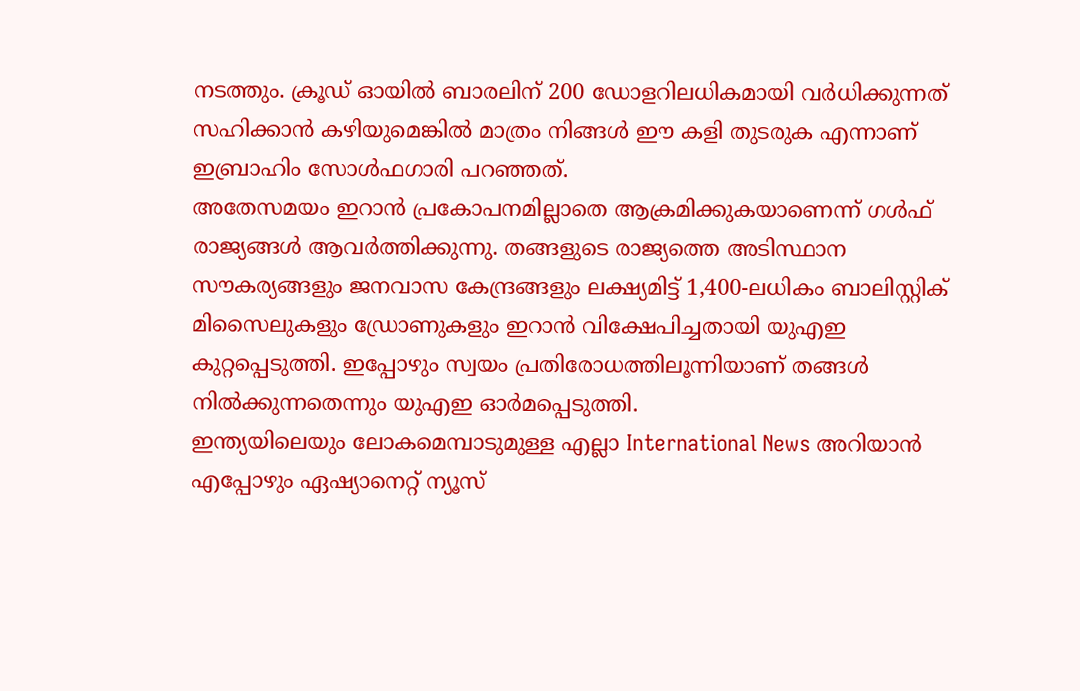നടത്തും. ക്രൂഡ് ഓയിൽ ബാരലിന് 200 ഡോളറിലധികമായി വർധിക്കുന്നത് സഹിക്കാൻ കഴിയുമെങ്കിൽ മാത്രം നിങ്ങൾ ഈ കളി തുടരുക എന്നാണ് ഇബ്രാഹിം സോൾഫഗാരി പറഞ്ഞത്.
അതേസമയം ഇറാൻ പ്രകോപനമില്ലാതെ ആക്രമിക്കുകയാണെന്ന് ഗൾഫ് രാജ്യങ്ങൾ ആവർത്തിക്കുന്നു. തങ്ങളുടെ രാജ്യത്തെ അടിസ്ഥാന സൗകര്യങ്ങളും ജനവാസ കേന്ദ്രങ്ങളും ലക്ഷ്യമിട്ട് 1,400-ലധികം ബാലിസ്റ്റിക് മിസൈലുകളും ഡ്രോണുകളും ഇറാൻ വിക്ഷേപിച്ചതായി യുഎഇ കുറ്റപ്പെടുത്തി. ഇപ്പോഴും സ്വയം പ്രതിരോധത്തിലൂന്നിയാണ് തങ്ങൾ നിൽക്കുന്നതെന്നും യുഎഇ ഓർമപ്പെടുത്തി.
ഇന്ത്യയിലെയും ലോകമെമ്പാടുമുള്ള എല്ലാ International News അറിയാൻ എപ്പോഴും ഏഷ്യാനെറ്റ് ന്യൂസ്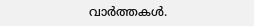വാർത്തകൾ.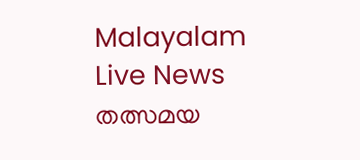Malayalam Live News തത്സമയ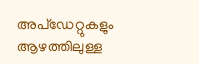അപ്ഡേറ്റുകളും ആഴത്തിലുള്ള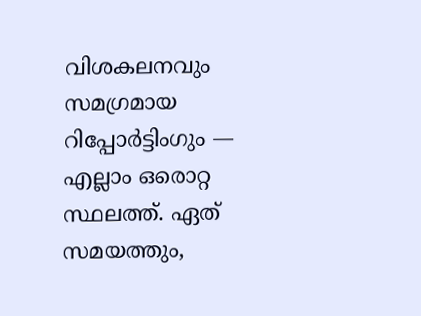വിശകലനവും സമഗ്രമായ റിപ്പോർട്ടിംഗും — എല്ലാം ഒരൊറ്റ സ്ഥലത്ത്. ഏത് സമയത്തും,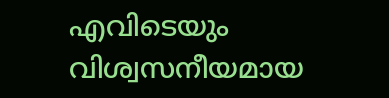എവിടെയും വിശ്വസനീയമായ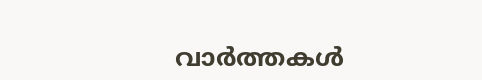വാർത്തകൾ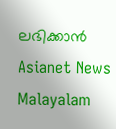ലഭിക്കാൻ Asianet News Malayalam